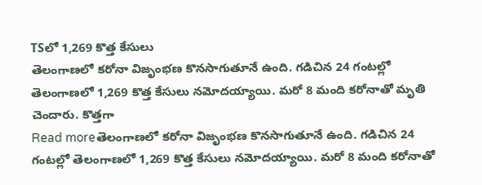TSలో 1,269 కొత్త కేసులు
తెలంగాణలో కరోనా విజృంభణ కొనసాగుతూనే ఉంది. గడిచిన 24 గంటల్లో తెలంగాణలో 1,269 కొత్త కేసులు నమోదయ్యాయి. మరో 8 మంది కరోనాతో మృతి చెందారు. కొత్తగా
Read moreతెలంగాణలో కరోనా విజృంభణ కొనసాగుతూనే ఉంది. గడిచిన 24 గంటల్లో తెలంగాణలో 1,269 కొత్త కేసులు నమోదయ్యాయి. మరో 8 మంది కరోనాతో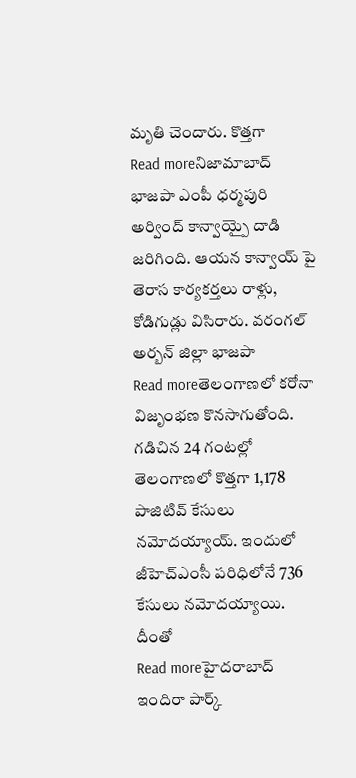మృతి చెందారు. కొత్తగా
Read moreనిజామాబాద్ భాజపా ఎంపీ ధర్మపురి అర్వింద్ కాన్వాయ్పై దాడి జరిగింది. ఆయన కాన్వాయ్ పై తెరాస కార్యకర్తలు రాళ్లు, కోడిగుడ్లు విసిరారు. వరంగల్ అర్బన్ జిల్లా భాజపా
Read moreతెలంగాణలో కరోనా విజృంభణ కొనసాగుతోంది. గడిచిన 24 గంటల్లో తెలంగాణలో కొత్తగా 1,178 పాజిటివ్ కేసులు నమోదయ్యాయ్. ఇందులో జీహెచ్ఎంసీ పరిధిలోనే 736 కేసులు నమోదయ్యాయి. దీంతో
Read moreహైదరాబాద్ ఇందిరా పార్క్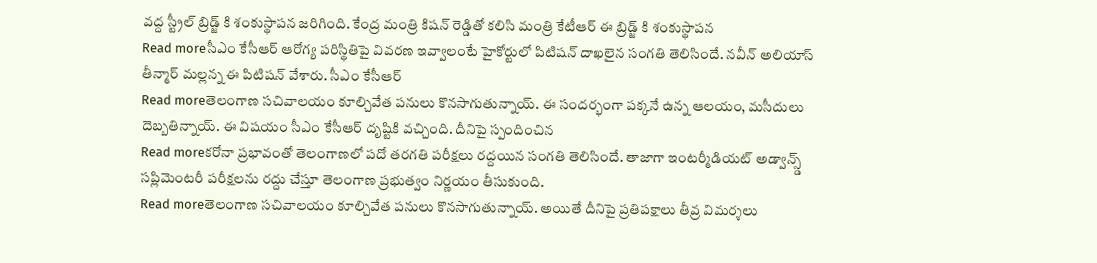వద్ద స్ట్రీల్ బ్రిడ్జ్ కి శంకుస్థాపన జరిగింది. కేంద్ర మంత్రి కిషన్ రెడ్డితో కలిసి మంత్రి కేటీఆర్ ఈ బ్రిడ్జ్ కి శంకుస్థాపన
Read moreసీఎం కేసీఆర్ ఆరోగ్య పరిస్థితిపై వివరణ ఇవ్వాలంటే హైకోర్టులో పిటిషన్ దాఖలైన సంగతి తెలిసిందే. నవీన్ అలియాస్ తీన్మార్ మల్లన్న ఈ పిటిషన్ వేశారు. సీఎం కేసీఆర్
Read moreతెలంగాణ సచివాలయం కూల్చివేత పనులు కొనసాగుతున్నాయ్. ఈ సందర్భంగా పక్కనే ఉన్న ఆలయం, మసీదులు దెబ్బతిన్నాయ్. ఈ విషయం సీఎం కేసీఆర్ దృష్టికి వచ్చింది. దీనిపై స్పందించిన
Read moreకరోనా ప్రభావంతో తెలంగాణలో పదో తరగతి పరీక్షలు రద్దయిన సంగతి తెలిసిందే. తాజాగా ఇంటర్మీడియట్ అడ్వాన్స్డ్ సప్లిమెంటరీ పరీక్షలను రద్దు చేస్తూ తెలంగాణ ప్రభుత్వం నిర్ణయం తీసుకుంది.
Read moreతెలంగాణ సచివాలయం కూల్చివేత పనులు కొనసాగుతున్నాయ్. అయితే దీనిపై ప్రతిపక్షాలు తీవ్ర విమర్శలు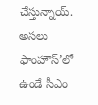చేస్తున్నాయ్. అసలు ఫాంహౌస్’లో ఉండే సీఎం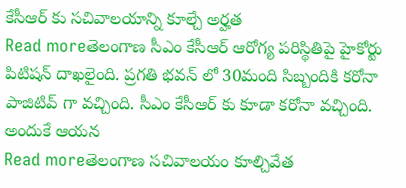కేసీఆర్ కు సచివాలయాన్ని కూల్చే అర్హత
Read moreతెలంగాణ సీఎం కేసీఆర్ ఆరోగ్య పరిస్థితిపై హైకోర్టు పిటిషన్ దాఖలైంది. ప్రగతి భవన్ లో 30మంది సిబ్బందికి కరోనా పాజిటివ్ గా వచ్చింది. సీఎం కేసీఆర్ కు కూడా కరోనా వచ్చింది. అందుకే ఆయన
Read moreతెలంగాణ సచివాలయం కూల్చివేత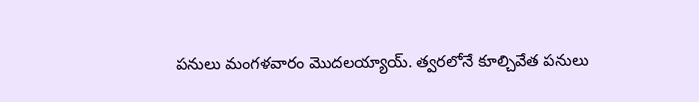పనులు మంగళవారం మొదలయ్యాయ్. త్వరలోనే కూల్చివేత పనులు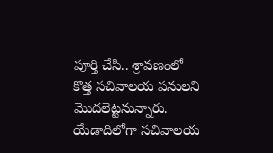పూర్తి చేసి.. శ్రావణంలో కొత్త సచివాలయ పనులని మొదలెట్టనున్నారు. యేడాదిలోగా సచివాలయ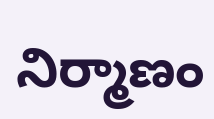నిర్మాణం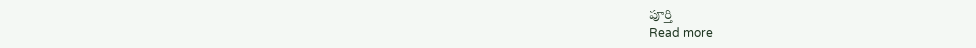పూర్తి
Read more